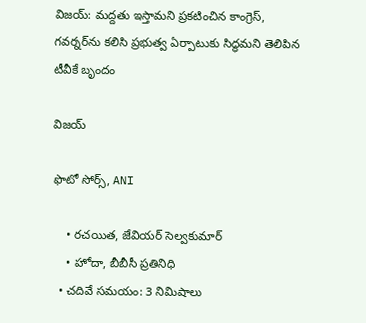విజయ్: మద్దతు ఇస్తామని ప్రకటించిన కాంగ్రెస్, గవర్నర్‌ను కలిసి ప్రభుత్వ ఏర్పాటుకు సిద్ధమని తెలిపిన టీవీకే బృందం

విజయ్

ఫొటో సోర్స్, ANI

    • రచయిత, జేవియర్ సెల్వకుమార్
    • హోదా, బీబీసీ ప్రతినిధి
  • చదివే సమయం: 3 నిమిషాలు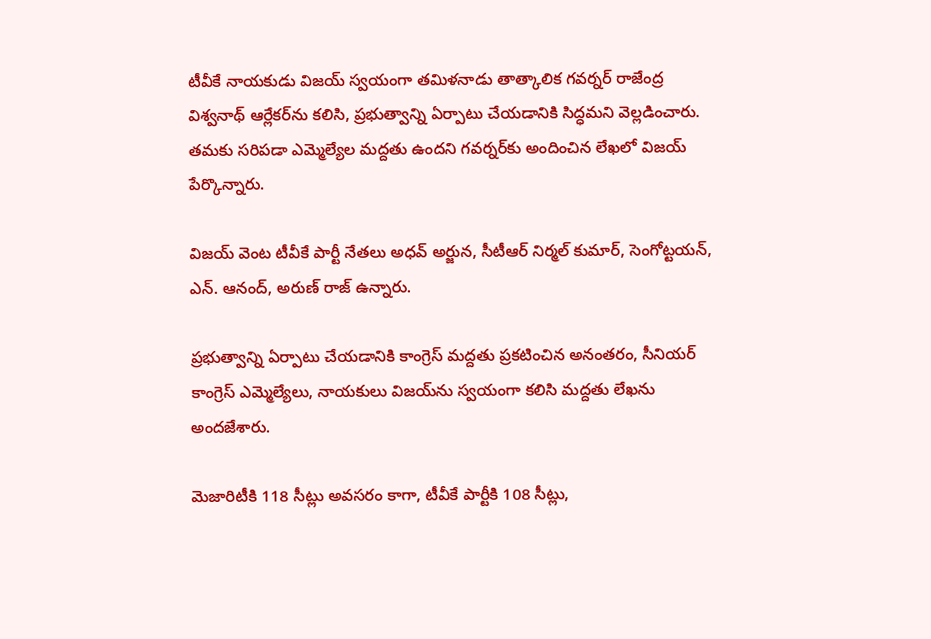టీవీకే నాయకుడు విజయ్ స్వయంగా తమిళనాడు తాత్కాలిక గవర్నర్ రాజేంద్ర విశ్వనాథ్ ఆర్లేకర్‌ను కలిసి, ప్రభుత్వాన్ని ఏర్పాటు చేయడానికి సిద్ధమని వెల్లడించారు. తమకు సరిపడా ఎమ్మెల్యేల మద్దతు ఉందని గవర్నర్‌కు అందించిన లేఖలో విజయ్ పేర్కొన్నారు.

విజయ్ వెంట టీవీకే పార్టీ నేతలు అధవ్ అర్జున, సీటీఆర్ నిర్మల్ కుమార్, సెంగోట్టయన్, ఎన్. ఆనంద్, అరుణ్ రాజ్ ఉన్నారు.

ప్రభుత్వాన్ని ఏర్పాటు చేయడానికి కాంగ్రెస్ మద్దతు ప్రకటించిన అనంతరం, సీనియర్ కాంగ్రెస్ ఎమ్మెల్యేలు, నాయకులు విజయ్‌ను స్వయంగా కలిసి మద్దతు లేఖను అందజేశారు.

మెజారిటీకి 118 సీట్లు అవసరం కాగా, టీవీకే పార్టీకి 108 సీట్లు,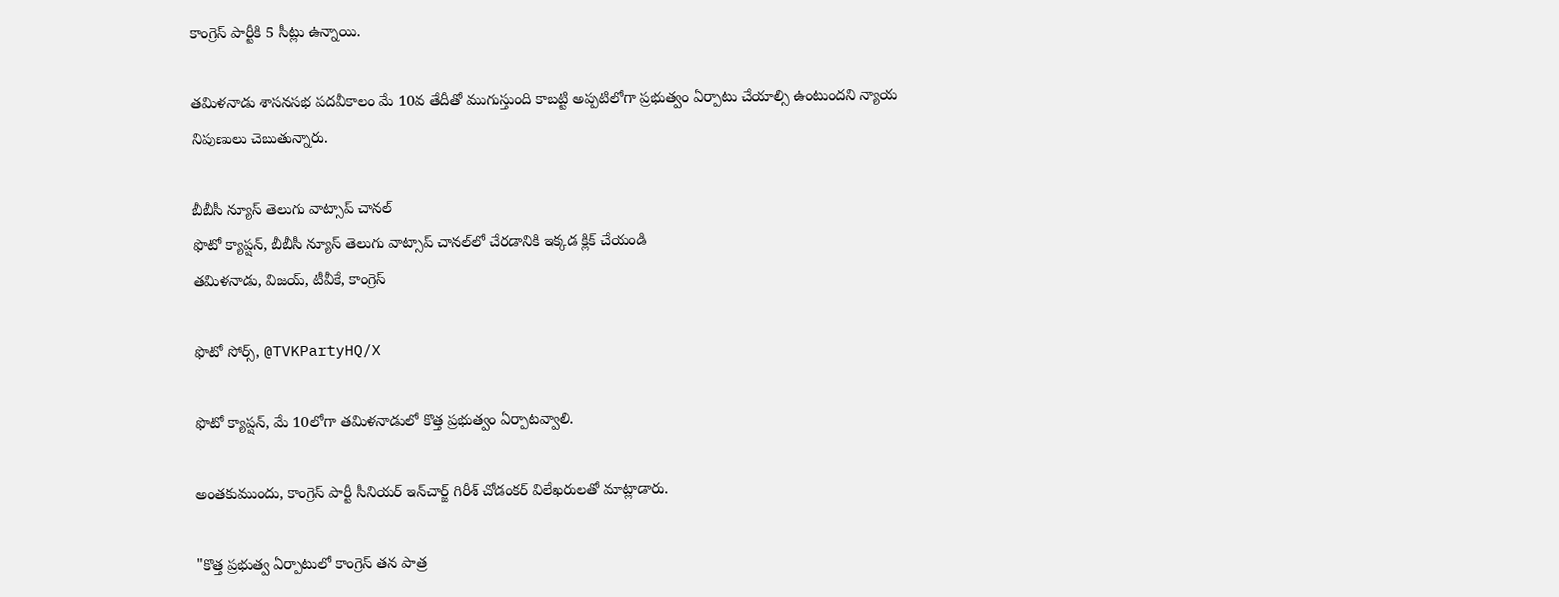కాంగ్రెస్‌ పార్టీకి 5 సీట్లు ఉన్నాయి.

తమిళనాడు శాసనసభ పదవీకాలం మే 10వ తేదీతో ముగుస్తుంది కాబట్టి అప్పటిలోగా ప్రభుత్వం ఏర్పాటు చేయాల్సి ఉంటుందని న్యాయ నిపుణులు చెబుతున్నారు.

బీబీసీ న్యూస్ తెలుగు వాట్సాప్ చానల్‌
ఫొటో క్యాప్షన్, బీబీసీ న్యూస్ తెలుగు వాట్సాప్ చానల్‌లో చేరడానికి ఇక్కడ క్లిక్ చేయండి
తమిళనాడు, విజయ్, టీవీకే, కాంగ్రెస్

ఫొటో సోర్స్, @TVKPartyHQ/X

ఫొటో క్యాప్షన్, మే 10లోగా తమిళనాడులో కొత్త ప్రభుత్వం ఏర్పాటవ్వాలి.

అంతకుముందు, కాంగ్రెస్ పార్టీ సీనియర్ ఇన్‌చార్జ్ గిరీశ్ చోడంకర్ విలేఖరులతో మాట్లాడారు.

"కొత్త ప్రభుత్వ ఏర్పాటులో కాంగ్రెస్ తన పాత్ర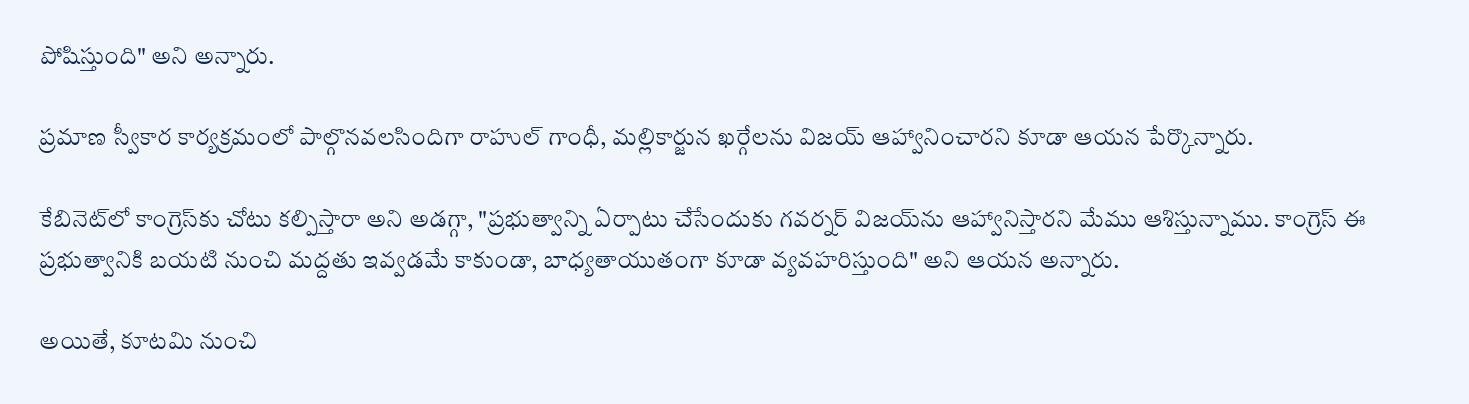పోషిస్తుంది" అని అన్నారు.

ప్రమాణ స్వీకార కార్యక్రమంలో పాల్గొనవలసిందిగా రాహుల్ గాంధీ, మల్లికార్జున ఖర్గేలను విజయ్ ఆహ్వానించారని కూడా ఆయన పేర్కొన్నారు.

కేబినెట్‌లో కాంగ్రెస్‌కు చోటు కల్పిస్తారా అని అడగ్గా, "ప్రభుత్వాన్ని ఏర్పాటు చేసేందుకు గవర్నర్ విజయ్‌ను ఆహ్వానిస్తారని మేము ఆశిస్తున్నాము. కాంగ్రెస్ ఈ ప్రభుత్వానికి బయటి నుంచి మద్దతు ఇవ్వడమే కాకుండా, బాధ్యతాయుతంగా కూడా వ్యవహరిస్తుంది" అని ఆయన అన్నారు.

అయితే, కూటమి నుంచి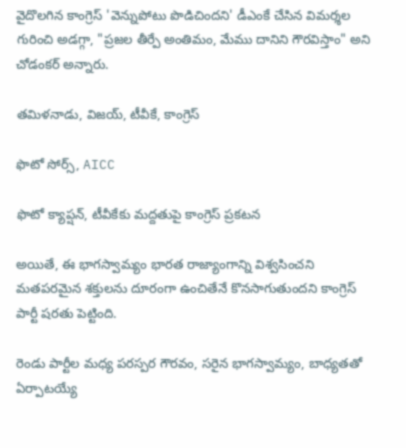వైదొలగిన కాంగ్రెస్ 'వెన్నుపోటు పొడిచిందని' డీఎంకే చేసిన విమర్శల గురించి అడగ్గా, "ప్రజల తీర్పే అంతిమం, మేము దానిని గౌరవిస్తాం" అని చోడంకర్ అన్నారు.

తమిళనాడు, విజయ్, టీవీకే, కాంగ్రెస్

ఫొటో సోర్స్, AICC

ఫొటో క్యాప్షన్, టీవీకేకు మద్దతుపై కాంగ్రెస్ ప్రకటన

అయితే, ఈ భాగస్వామ్యం భారత రాజ్యాంగాన్ని విశ్వసించని మతపరమైన శక్తులను దూరంగా ఉంచితేనే కొనసాగుతుందని కాంగ్రెస్ పార్టీ షరతు పెట్టింది.

రెండు పార్టీల మధ్య పరస్పర గౌరవం, సరైన భాగస్వామ్యం, బాధ్యతతో ఏర్పాటయ్యే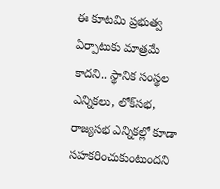ఈ కూటమి ప్రభుత్వ ఏర్పాటుకు మాత్రమే కాదని.. స్థానిక సంస్థల ఎన్నికలు, లోక్‌సభ, రాజ్యసభ ఎన్నికల్లో కూడా సహకరించుకుంటుందని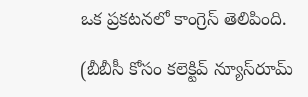ఒక ప్రకటనలో కాంగ్రెస్ తెలిపింది.

(బీబీసీ కోసం కలెక్టివ్ న్యూస్‌రూమ్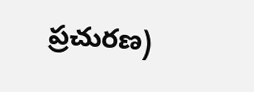ప్రచురణ)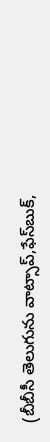(బీబీసీ తెలుగును వాట్సాప్‌,ఫేస్‌బుక్,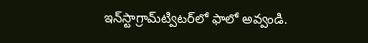ఇన్‌స్టాగ్రామ్‌ట్విటర్‌లో ఫాలో అవ్వండి.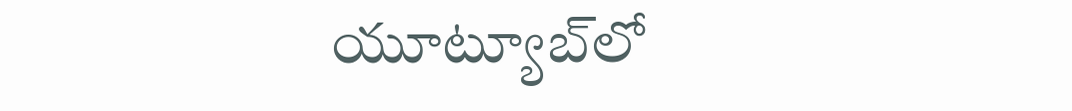యూట్యూబ్‌లో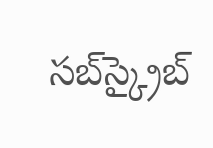సబ్‌స్క్రైబ్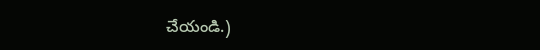చేయండి.)